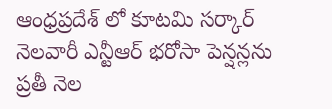ఆంధ్రప్రదేశ్ లో కూటమి సర్కార్ నెలవారీ ఎన్టీఆర్ భరోసా పెన్షన్లను ప్రతీ నెల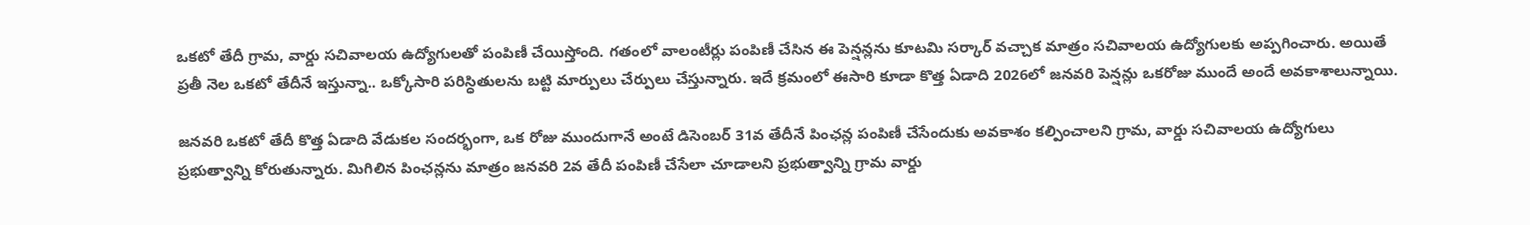ఒకటో తేదీ గ్రామ, వార్డు సచివాలయ ఉద్యోగులతో పంపిణీ చేయిస్తోంది. గతంలో వాలంటీర్లు పంపిణీ చేసిన ఈ పెన్షన్లను కూటమి సర్కార్ వచ్చాక మాత్రం సచివాలయ ఉద్యోగులకు అప్పగించారు. అయితే ప్రతీ నెల ఒకటో తేదీనే ఇస్తున్నా.. ఒక్కోసారి పరిస్ధితులను బట్టి మార్పులు చేర్పులు చేస్తున్నారు. ఇదే క్రమంలో ఈసారి కూడా కొత్త ఏడాది 2026లో జనవరి పెన్షన్లు ఒకరోజు ముందే అందే అవకాశాలున్నాయి.

జనవరి ఒకటో తేదీ కొత్త ఏడాది వేడుకల సందర్భంగా, ఒక రోజు ముందుగానే అంటే డిసెంబర్ 31వ తేదీనే పింఛన్ల పంపిణీ చేసేందుకు అవకాశం కల్పించాలని గ్రామ, వార్డు సచివాలయ ఉద్యోగులు ప్రభుత్వాన్ని కోరుతున్నారు. మిగిలిన పింఛన్లను మాత్రం జనవరి 2వ తేదీ పంపిణీ చేసేలా చూడాలని ప్రభుత్వాన్ని గ్రామ వార్డు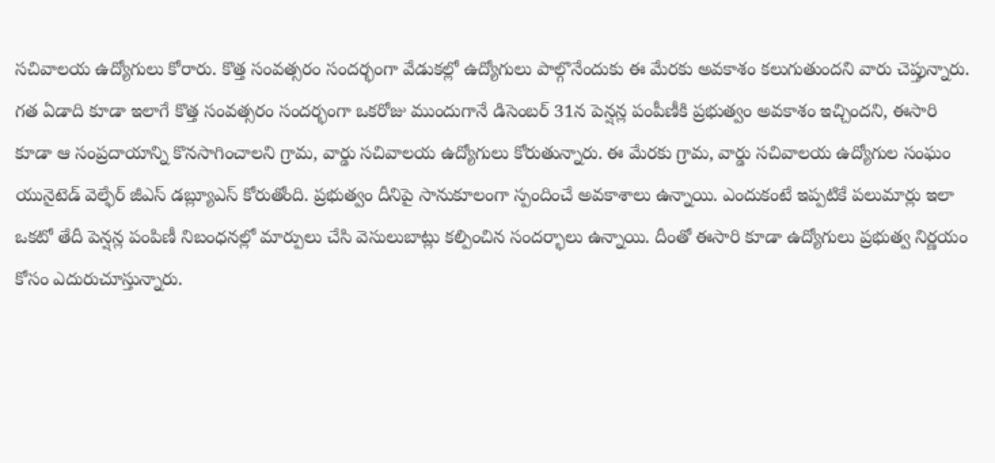సచివాలయ ఉద్యోగులు కోరారు. కొత్త సంవత్సరం సందర్భంగా వేడుకల్లో ఉద్యోగులు పాల్గొనేందుకు ఈ మేరకు అవకాశం కలుగుతుందని వారు చెప్తున్నారు. గత ఏడాది కూడా ఇలాగే కొత్త సంవత్సరం సందర్భంగా ఒకరోజు ముందుగానే డిసెంబర్ 31న పెన్షన్ల పంపీణీకి ప్రభుత్వం అవకాశం ఇచ్చిందని, ఈసారి కూడా ఆ సంప్రదాయాన్ని కొనసాగించాలని గ్రామ, వార్డు సచివాలయ ఉద్యోగులు కోరుతున్నారు. ఈ మేరకు గ్రామ, వార్డు సచివాలయ ఉద్యోగుల సంఘం యునైటెడ్ వెల్ఫేర్ జీఎస్ డబ్ల్యూఎస్ కోరుతోంది. ప్రభుత్వం దీనిపై సానుకూలంగా స్పందించే అవకాశాలు ఉన్నాయి. ఎందుకంటే ఇప్పటికే పలుమార్లు ఇలా ఒకటో తేదీ పెన్షన్ల పంపిణీ నిబంధనల్లో మార్పులు చేసి వెసులుబాట్లు కల్పించిన సందర్భాలు ఉన్నాయి. దీంతో ఈసారి కూడా ఉద్యోగులు ప్రభుత్వ నిర్ణయం కోసం ఎదురుచూస్తున్నారు.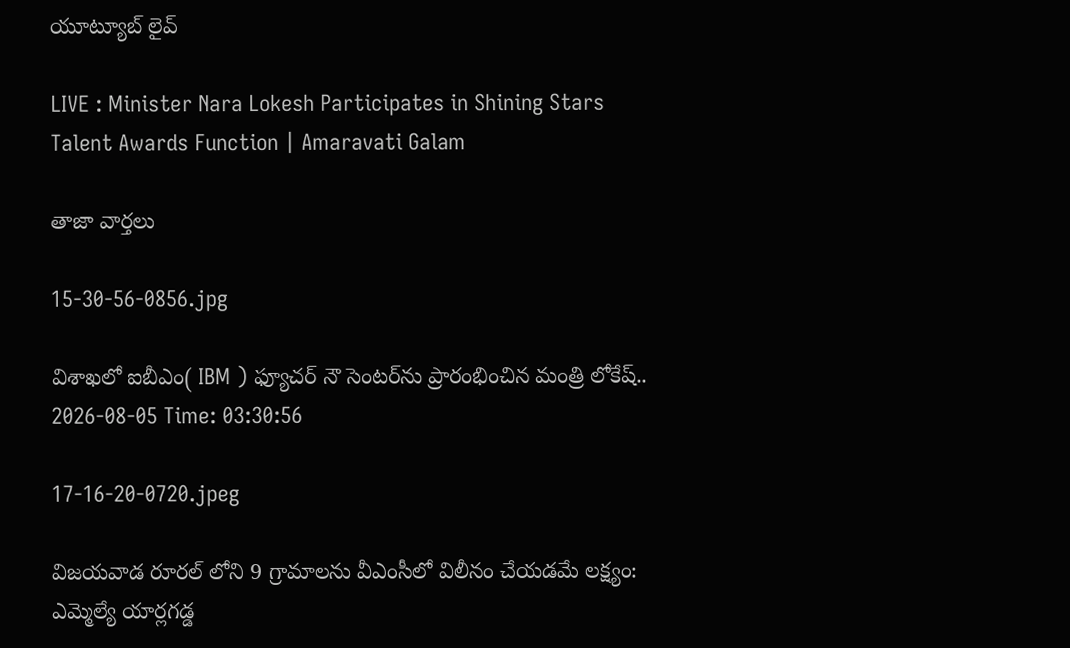యూట్యూబ్ లైవ్

LIVE : Minister Nara Lokesh Participates in Shining Stars Talent Awards Function | Amaravati Galam

తాజా వార్తలు

15-30-56-0856.jpg

విశాఖలో ఐబీఎం( IBM ) ఫ్యూచర్ నౌ సెంటర్‌ను ప్రారంభించిన మంత్రి లోకేష్..
2026-08-05 Time: 03:30:56

17-16-20-0720.jpeg

విజయవాడ రూరల్ లోని 9 గ్రామాలను వీఎంసీలో విలీనం చేయడమే లక్ష్యం: ఎమ్మెల్యే యార్లగడ్డ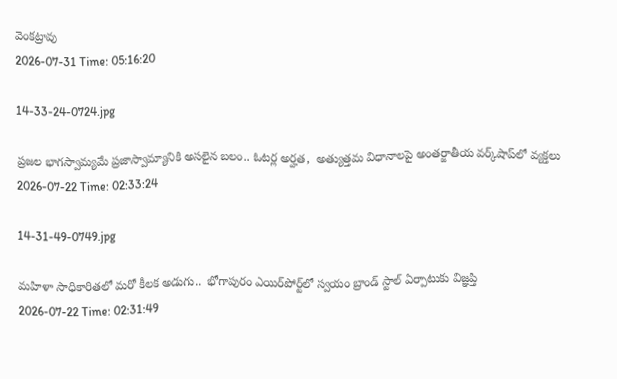వెంకట్రావు
2026-07-31 Time: 05:16:20

14-33-24-0724.jpg

ప్ర‌జ‌ల భాగ‌స్వామ్య‌మే ప్రజాస్వామ్యానికి అస‌లైన బ‌లం.. ఓట‌ర్ల అర్హ‌త‌,  అత్యుత్త‌మ విధానాల‌పై అంతర్జాతీయ వ‌ర్క్‌షాప్‌లో వ్యక్తలు
2026-07-22 Time: 02:33:24

14-31-49-0749.jpg

మ‌హిళా సాధికారిత‌లో మ‌రో కీల‌క అడుగు..  భోగాపురం ఎయిర్‌పోర్ట్‌లో స్వ‌యం బ్రాండ్ స్టాల్ ఏర్పాటుకు విజ్ఞ‌ప్తి
2026-07-22 Time: 02:31:49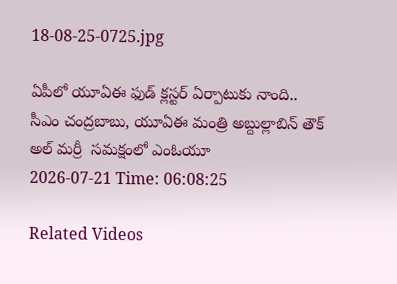18-08-25-0725.jpg

ఏపీలో యూఏఈ ఫుడ్ క్లస్టర్ ఏర్పాటుకు నాంది.. సీఎం చంద్రబాబు, యూఏఈ మంత్రి అబ్దుల్లాబిన్ తౌక్ అల్ మర్రీ  సమక్షంలో ఎంఓయూ
2026-07-21 Time: 06:08:25

Related Videos